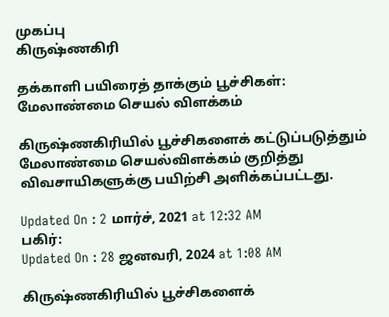முகப்பு
கிருஷ்ணகிரி

தக்காளி பயிரைத் தாக்கும் பூச்சிகள்: மேலாண்மை செயல் விளக்கம்

கிருஷ்ணகிரியில் பூச்சிகளைக் கட்டுப்படுத்தும் மேலாண்மை செயல்விளக்கம் குறித்து விவசாயிகளுக்கு பயிற்சி அளிக்கப்பட்டது.

Updated On : 2 மார்ச், 2021 at 12:32 AM
பகிர்:
Updated On : 28 ஜனவரி, 2024 at 1:08 AM

கிருஷ்ணகிரியில் பூச்சிகளைக்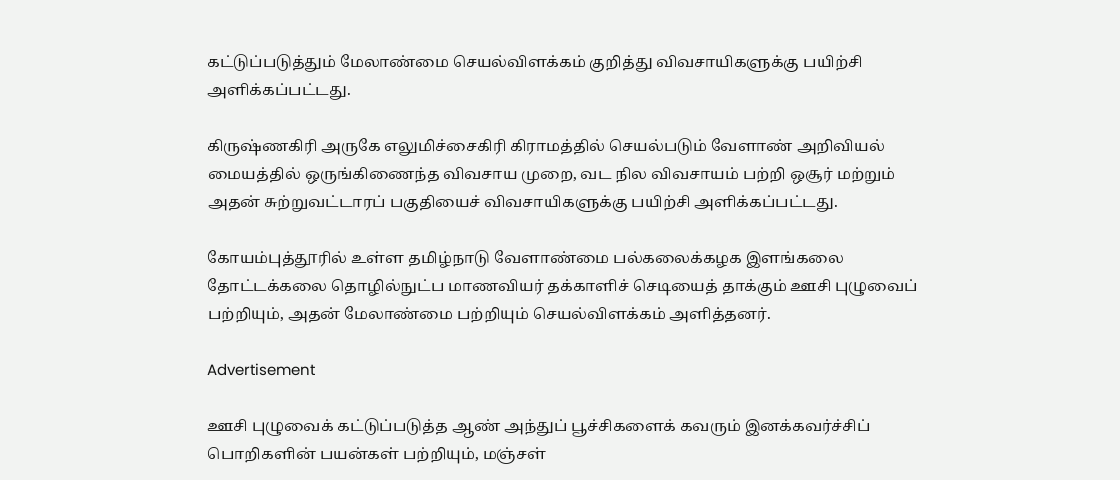கட்டுப்படுத்தும் மேலாண்மை செயல்விளக்கம் குறித்து விவசாயிகளுக்கு பயிற்சி அளிக்கப்பட்டது.

கிருஷ்ணகிரி அருகே எலுமிச்சைகிரி கிராமத்தில் செயல்படும் வேளாண் அறிவியல் மையத்தில் ஒருங்கிணைந்த விவசாய முறை, வட நில விவசாயம் பற்றி ஒசூர் மற்றும் அதன் சுற்றுவட்டாரப் பகுதியைச் விவசாயிகளுக்கு பயிற்சி அளிக்கப்பட்டது.

கோயம்புத்தூரில் உள்ள தமிழ்நாடு வேளாண்மை பல்கலைக்கழக இளங்கலை தோட்டக்கலை தொழில்நுட்ப மாணவியர் தக்காளிச் செடியைத் தாக்கும் ஊசி புழுவைப் பற்றியும், அதன் மேலாண்மை பற்றியும் செயல்விளக்கம் அளித்தனர்.

Advertisement

ஊசி புழுவைக் கட்டுப்படுத்த ஆண் அந்துப் பூச்சிகளைக் கவரும் இனக்கவர்ச்சிப் பொறிகளின் பயன்கள் பற்றியும், மஞ்சள்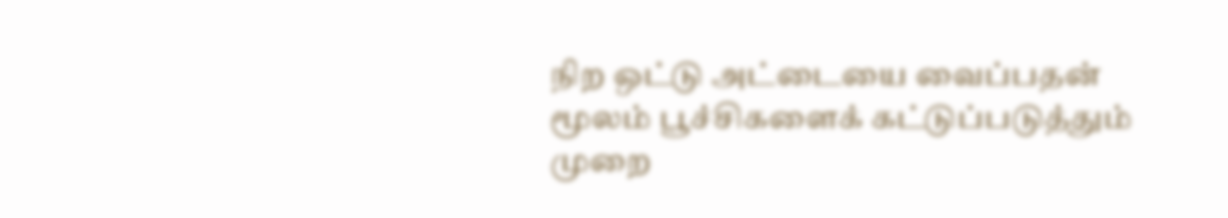நிற ஒட்டு அட்டையை வைப்பதன் மூலம் பூச்சிகளைக் கட்டுப்படுத்தும் முறை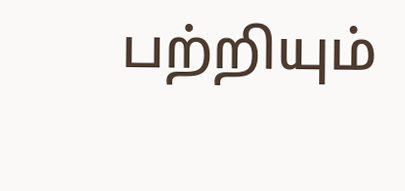பற்றியும்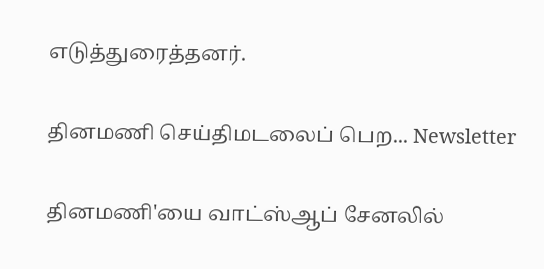எடுத்துரைத்தனர்.

தினமணி செய்திமடலைப் பெற... Newsletter

தினமணி'யை வாட்ஸ்ஆப் சேனலில்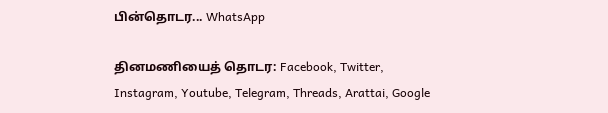பின்தொடர... WhatsApp

தினமணியைத் தொடர: Facebook, Twitter, Instagram, Youtube, Telegram, Threads, Arattai, Google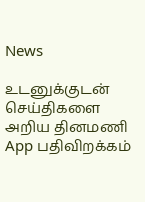News

உடனுக்குடன் செய்திகளை அறிய தினமணி App பதிவிறக்கம்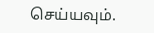செய்யவும்.